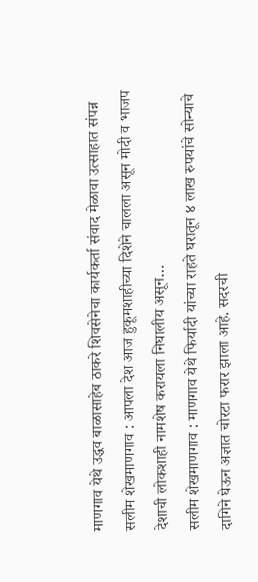माणगाव येथे उद्धव बाळासाहेब ठाकरे शिवसेनेचा कार्यकर्ता संवाद मेळावा उत्साहात संपन्न सलीम शेखमाणगाव : आपला देश आज हुकूमशाहीच्या दिशेने चालला असून मोदी व भाजप देशाची लोकशाही नामशेष करायला निघालीय असून…
सलीम शेखमाणगाव : माणगाव येथे फिर्यादी यांच्या राहते घरातून ४ लाख रुपयांचे सोन्याचे दागिने घेऊन अज्ञात चोरटा फरार झाला आहे. सदरची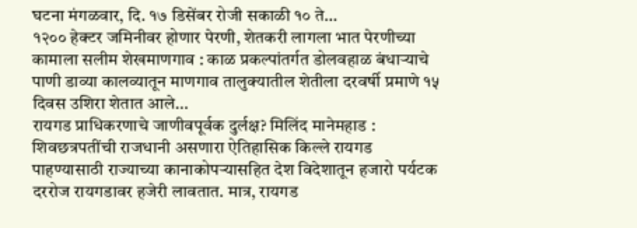घटना मंगळवार, दि. १७ डिसेंबर रोजी सकाळी १० ते…
१२०० हेक्टर जमिनीवर होणार पेरणी, शेतकरी लागला भात पेरणीच्या कामाला सलीम शेखमाणगाव : काळ प्रकल्पांतर्गत डोलवहाळ बंधाऱ्याचे पाणी डाव्या कालव्यातून माणगाव तालुक्यातील शेतीला दरवर्षी प्रमाणे १५ दिवस उशिरा शेतात आले…
रायगड प्राधिकरणाचे जाणीवपूर्वक दुर्लक्ष? मिलिंद मानेमहाड : शिवछत्रपतींची राजधानी असणारा ऐतिहासिक किल्ले रायगड पाहण्यासाठी राज्याच्या कानाकोपऱ्यासहित देश विदेशातून हजारो पर्यटक दररोज रायगडावर हजेरी लावतात. मात्र, रायगड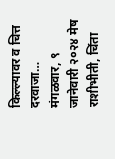किल्ल्यावर व चित्त दरवाजा…
मंगळवार, ९ जानेवारी २०२४ मेष राशीभीती, चिंता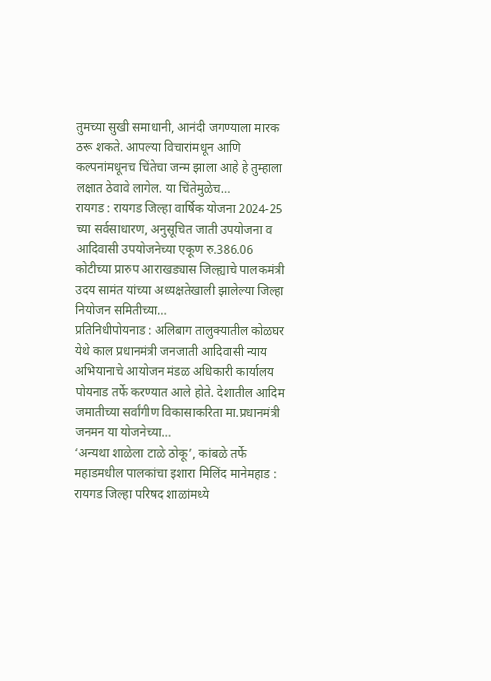तुमच्या सुखी समाधानी, आनंदी जगण्याला मारक ठरू शकते. आपल्या विचारांमधून आणि कल्पनांमधूनच चिंतेचा जन्म झाला आहे हे तुम्हाला लक्षात ठेवावे लागेल. या चिंतेमुळेच…
रायगड : रायगड जिल्हा वार्षिक योजना 2024-25 च्या सर्वसाधारण, अनुसूचित जाती उपयोजना व आदिवासी उपयोजनेच्या एकूण रु.386.06 कोटीच्या प्रारुप आराखड्यास जिल्ह्याचे पालकमंत्री उदय सामंत यांच्या अध्यक्षतेखाली झालेल्या जिल्हा नियोजन समितीच्या…
प्रतिनिधीपोयनाड : अलिबाग तालुक्यातील कोळघर येथे काल प्रधानमंत्री जनजाती आदिवासी न्याय अभियानाचे आयोजन मंडळ अधिकारी कार्यालय पोयनाड तर्फे करण्यात आले होते. देशातील आदिम जमातीच्या सर्वांगीण विकासाकरिता मा.प्रधानमंत्री जनमन या योजनेच्या…
‘अन्यथा शाळेला टाळे ठोकू’, कांबळे तर्फे महाडमधील पालकांचा इशारा मिलिंद मानेमहाड : रायगड जिल्हा परिषद शाळांमध्ये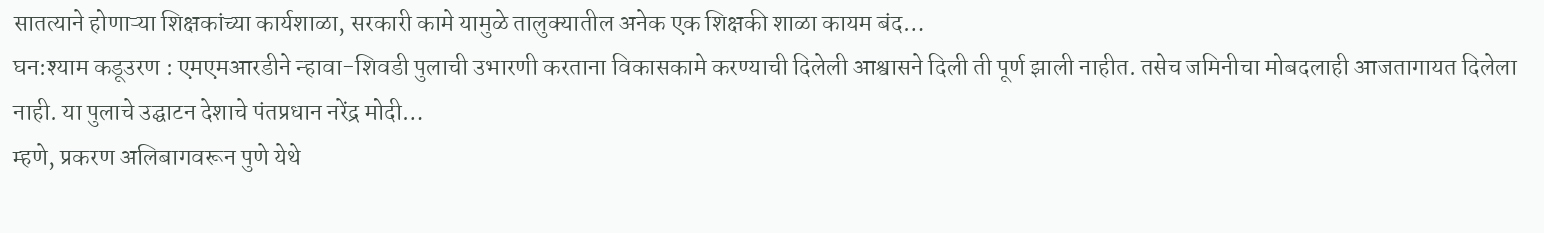सातत्याने होणाऱ्या शिक्षकांच्या कार्यशाळा, सरकारी कामे यामुळे तालुक्यातील अनेक एक शिक्षकी शाळा कायम बंद…
घन:श्याम कडूउरण : एमएमआरडीने न्हावा-शिवडी पुलाची उभारणी करताना विकासकामे करण्याची दिलेली आश्वासने दिली ती पूर्ण झाली नाहीत. तसेच जमिनीचा मोबदलाही आजतागायत दिलेला नाही. या पुलाचे उद्घाटन देशाचे पंतप्रधान नरेंद्र मोदी…
म्हणे, प्रकरण अलिबागवरून पुणे येथे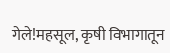गेले!महसूल, कृषी विभागातून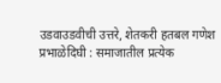उडवाउडवीची उत्तरे, शेतकरी हतबल गणेश प्रभाळेदिघी : समाजातील प्रत्येक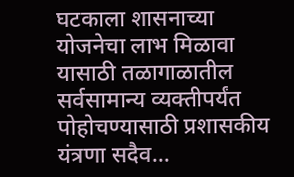घटकाला शासनाच्या योजनेचा लाभ मिळावा यासाठी तळागाळातील सर्वसामान्य व्यक्तीपर्यंत पोहोचण्यासाठी प्रशासकीय यंत्रणा सदैव…